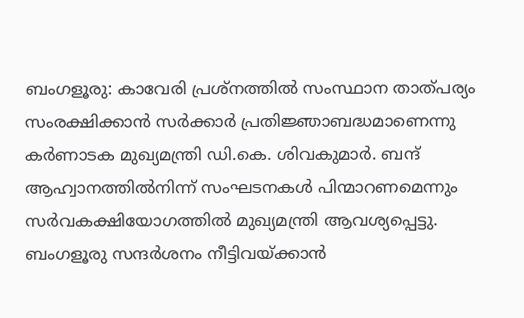ബംഗളൂരു: കാവേരി പ്രശ്നത്തിൽ സംസ്ഥാന താത്പര്യം സംരക്ഷിക്കാൻ സർക്കാർ പ്രതിജ്ഞാബദ്ധമാണെന്നു കർണാടക മുഖ്യമന്ത്രി ഡി.കെ. ശിവകുമാർ. ബന്ദ് ആഹ്വാനത്തിൽനിന്ന് സംഘടനകൾ പിന്മാറണമെന്നും സർവകക്ഷിയോഗത്തിൽ മുഖ്യമന്ത്രി ആവശ്യപ്പെട്ടു.
ബംഗളൂരു സന്ദർശനം നീട്ടിവയ്ക്കാൻ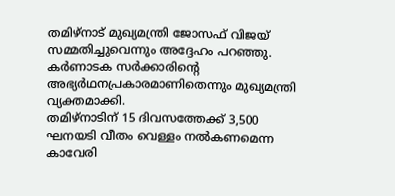തമിഴ്നാട് മുഖ്യമന്ത്രി ജോസഫ് വിജയ് സമ്മതിച്ചുവെന്നും അദ്ദേഹം പറഞ്ഞു. കർണാടക സർക്കാരിന്റെ അഭ്യർഥനപ്രകാരമാണിതെന്നും മുഖ്യമന്ത്രി വ്യക്തമാക്കി.
തമിഴ്നാടിന് 15 ദിവസത്തേക്ക് 3,500 ഘനയടി വീതം വെള്ളം നൽകണമെന്ന കാവേരി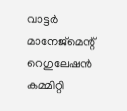വാട്ടർ മാനേജ്മെന്റ് റെഗുലേഷൻ കമ്മിറ്റി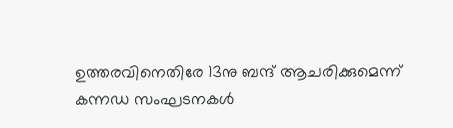ഉത്തരവിനെതിരേ 13നു ബന്ദ് ആചരിക്കുമെന്ന് കന്നഡ സംഘടനകൾ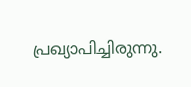പ്രഖ്യാപിച്ചിരുന്നു.